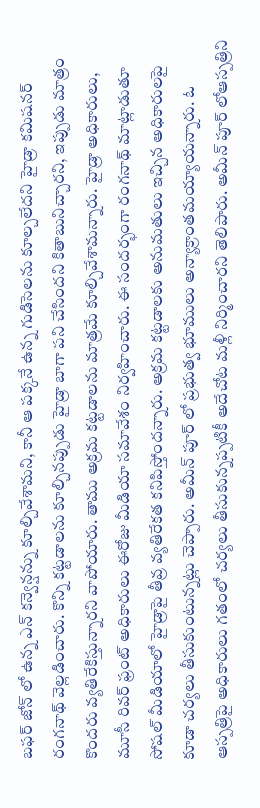బఫర్ జోన్ లో ఉన్న ఎన్ కన్వెన్షన్ను కూల్చివేశామని, కానీ ఆ పక్కనే ఉన్న గుడిసెలను కూల్చలేదని హైడ్రా కమిషనర్ రంగనాథ్ వెల్లడించారు. కొన్ని కట్టడాలను కూల్చినప్పుడు హైడ్రా బాగా పని చేసిందని కితాబునిచ్చారని, ఇప్పుడు మాత్రం కొందరు వ్యతిరేకిస్తున్నారని వాపోయారు. తాము అక్రమ కట్టడాలను మాత్రమే కూల్చివేశామన్నారు. హైడ్రా అధికారులు, మూసీ రివర్ ఫ్రంట్ అధికారులు ఈరోజు మీడియా సమావేశం నిర్వహించారు. ఈ సందర్భంగా రంగనాథ్ మాట్లాడుతూ సోషల్ మీడియాలో హైడ్రాపై తీవ్ర వ్యతిరేకత కనిపిస్తోందన్నారు. అక్రమ కట్టడాలకు అనుమతులు ఇచ్చిన అధికారులపై కూడా చర్యలు తీసుకుంటున్నట్లు చెప్పారు. అమీన్ పూర్ లో ప్రభుత్వ భూములు అన్యాక్రాంతమయ్యాయన్నారు. ఓ ఆస్పత్రిపై అధికారులు గతంలో చర్యలు తీసుకున్నప్పటికీ అదేచోట మళ్లీ నిర్మించారని తెలిపారు. అమీన్ పూర్ లోఆస్పత్రిని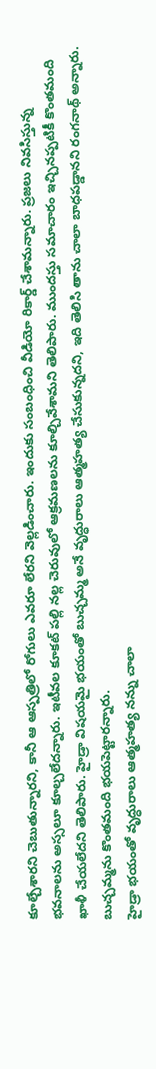కూల్చేశారని చెబుతున్నారని, కానీ ఆ ఆస్పత్రిలో రోగులు ఎవరూ లేరని వెల్లడించారు. ఇందుకు సంబంధించి వీడియో రికార్డ్ చేశామన్నారు. ప్రజలు నివసిస్తున్న భవనాలను అస్సలూ కూల్చలేదన్నారు. ఇటీవల కూకట్ పల్లి నల్ల చెరువులో ఆక్రమణలను కూల్చివేశామని తెలిపారు. ముందస్తు సమాచారం ఇచ్చినప్పటికీ కొంతమంది ఖాళీ చేయలేదని తెలిపారు. హైడ్రా విషయమై భయంతో బుచ్చమ్మ అనే వృద్ధురాలు ఆత్మహత్య చేసుకున్నదని, ఇది తెలిసి తాను చాలా బాధపడ్డానని రంగనాథ్ అన్నారు. బుచ్చమ్మను కొంతమంది భయపెట్టారన్నారు.
హైడ్రా భయంతో వృద్ధురాలు ఆత్మహత్య నన్ను చాలా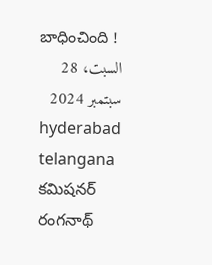బాధించింది !
السبت، 28 سبتمبر 2024
hyderabad telangana కమిషనర్ రంగనాథ్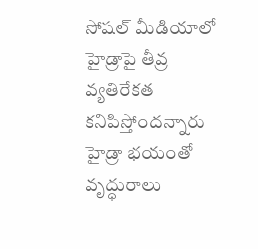సోషల్ మీడియాలో హైడ్రాపై తీవ్ర వ్యతిరేకత కనిపిస్తోందన్నారు హైడ్రా భయంతో వృద్ధురాలు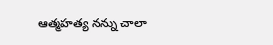ఆత్మహత్య నన్ను చాలా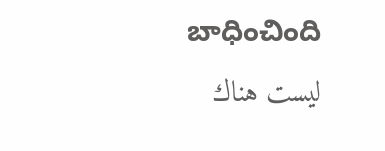బాధించింది
ليست هناك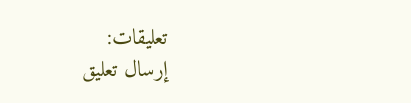تعليقات:
إرسال تعليق